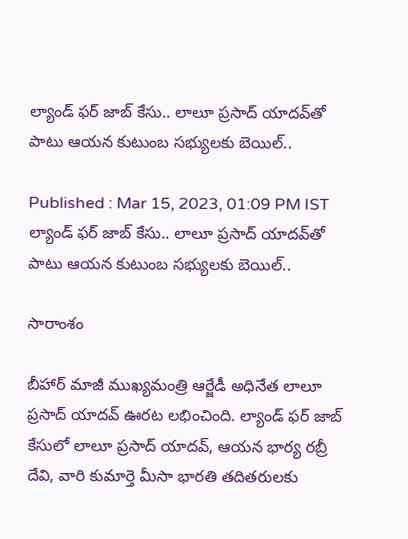ల్యాండ్ ఫర్ జాబ్ కేసు.. లాలూ ప్రసాద్ యాదవ్‌తో పాటు ఆయన కుటుంబ సభ్యులకు బెయిల్..

Published : Mar 15, 2023, 01:09 PM IST
ల్యాండ్ ఫర్ జాబ్ కేసు.. లాలూ ప్రసాద్ యాదవ్‌తో పాటు ఆయన కుటుంబ సభ్యులకు బెయిల్..

సారాంశం

బీహార్ మాజీ ముఖ్యమంత్రి ఆర్జేడీ అధినేత లాలూ ప్రసాద్ యాదవ్ ఊరట లభించింది. ల్యాండ్ ఫర్ జాబ్ కేసులో లాలూ ప్రసాద్ యాదవ్, ఆయన భార్య రబ్రీ దేవి, వారి కుమార్తె మీసా భారతి తదితరులకు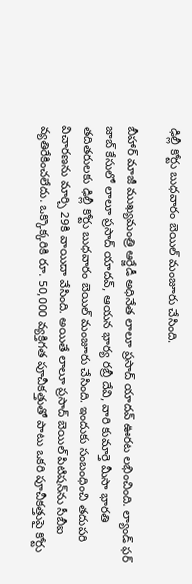ఢిల్లీ కోర్టు బుధవారం బెయిల్ మంజూరు చేసింది.

బీహార్ మాజీ ముఖ్యమంత్రి ఆర్జేడీ అధినేత లాలూ ప్రసాద్ యాదవ్ ఊరట లభించింది. ల్యాండ్ ఫర్ జాబ్ కేసులో లాలూ ప్రసాద్ యాదవ్, ఆయన భార్య రబ్రీ దేవి, వారి కుమార్తె మీసా భారతి తదితరులకు ఢిల్లీ కోర్టు బుధవారం బెయిల్ మంజూరు చేసింది. ఇందుకు సంబంధించి తదుపరి విచారణను మార్చి 29కి వాయిదా వేసింది. అయితే లాలూ ప్రసాద్ బెయిల్ పిటిషన్‌ను సీబీఐ వ్యతిరేకించలేదు. ఒక్కొక్కరికి రూ. 50,000 వ్యక్తిగత పూచీకత్తుతో పాటు ఒకరి పూచీకత్తుపై కోర్టు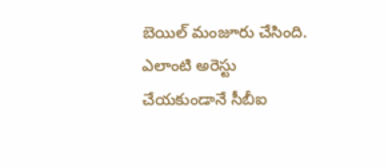బెయిల్ మంజూరు చేసింది. ఎలాంటి అరెస్టు చేయకుండానే సీబీఐ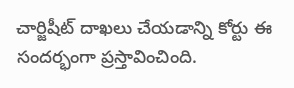చార్జిషీట్ దాఖలు చేయడాన్ని కోర్టు ఈ సందర్భంగా ప్రస్తావించింది.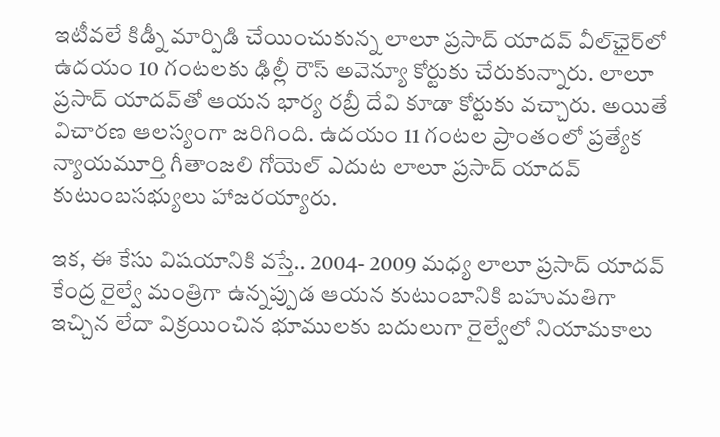ఇటీవలే కిడ్నీ మార్పిడి చేయించుకున్న లాలూ ప్రసాద్ యాదవ్ వీల్‌ఛైర్‌లో ఉదయం 10 గంటలకు ఢిల్లీ రౌస్ అవెన్యూ కోర్టుకు చేరుకున్నారు. లాలూ ప్రసాద్ యాదవ్‌తో ఆయన భార్య రబ్రీ దేవి కూడా కోర్టుకు వచ్చారు. అయితే  విచారణ ఆలస్యంగా జరిగింది. ఉదయం 11 గంటల ప్రాంతంలో ప్రత్యేక న్యాయమూర్తి గీతాంజలి గోయెల్ ఎదుట లాలూ ప్రసాద్ యాదవ్ కుటుంబసభ్యులు హాజరయ్యారు.

ఇక, ఈ కేసు విషయానికి వస్తే.. 2004- 2009 మధ్య లాలూ ప్రసాద్ యాదవ్ కేంద్ర రైల్వే మంత్రిగా ఉన్నప్పుడ ఆయన కుటుంబానికి బహుమతిగా ఇచ్చిన లేదా విక్రయించిన భూములకు బదులుగా రైల్వేలో నియామకాలు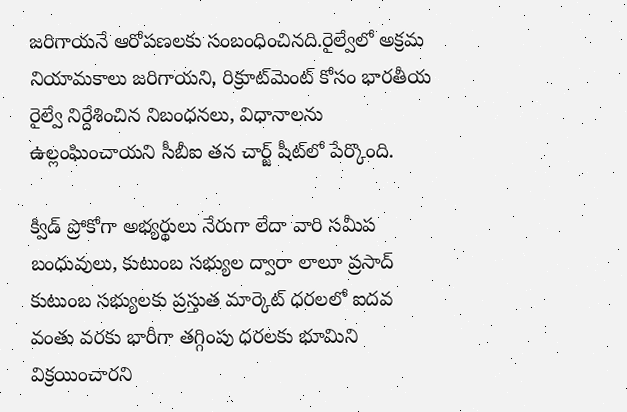జరిగాయనే ఆరోపణలకు సంబంధించినది.రైల్వేలో అక్రమ నియామకాలు జరిగాయని, రిక్రూట్‌మెంట్ కోసం భారతీయ రైల్వే నిర్దేశించిన నిబంధనలు, విధానాలను ఉల్లంఘించాయని సీబీఐ తన చార్జ్ షీట్‌లో పేర్కొంది.

క్విడ్ ప్రోకోగా అభ్యర్థులు నేరుగా లేదా వారి సమీప బంధువులు, కుటుంబ సభ్యుల ద్వారా లాలూ ప్రసాద్ కుటుంబ సభ్యులకు ప్రస్తుత మార్కెట్ ధరలలో ఐదవ వంతు వరకు భారీగా తగ్గింపు ధరలకు భూమిని విక్రయించారని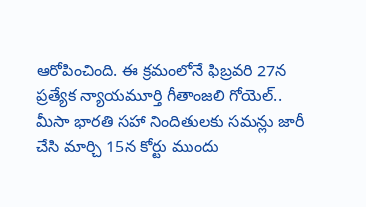ఆరోపించింది. ఈ క్రమంలోనే ఫిబ్రవరి 27న ప్రత్యేక న్యాయమూర్తి గీతాంజలి గోయెల్.. మీసా భారతి సహా నిందితులకు సమన్లు జారీ చేసి మార్చి 15న కోర్టు ముందు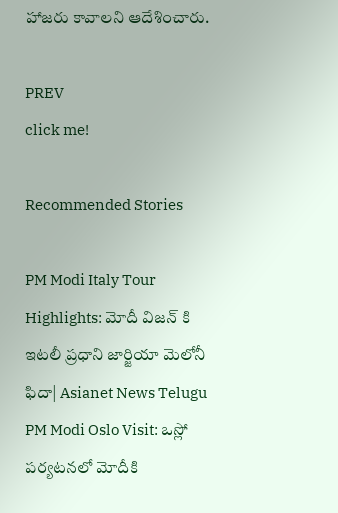హాజరు కావాలని ఆదేశించారు.

PREV
click me!

Recommended Stories

PM Modi Italy Tour Highlights: మోదీ విజన్ కి ఇటలీ ప్రధాని జార్జియా మెలోనీ ఫిదా| Asianet News Telugu
PM Modi Oslo Visit: ఒస్లో పర్యటనలో మోదీకి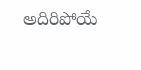అదిరిపోయే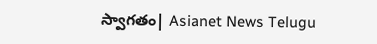స్వాగతం| Asianet News Telugu